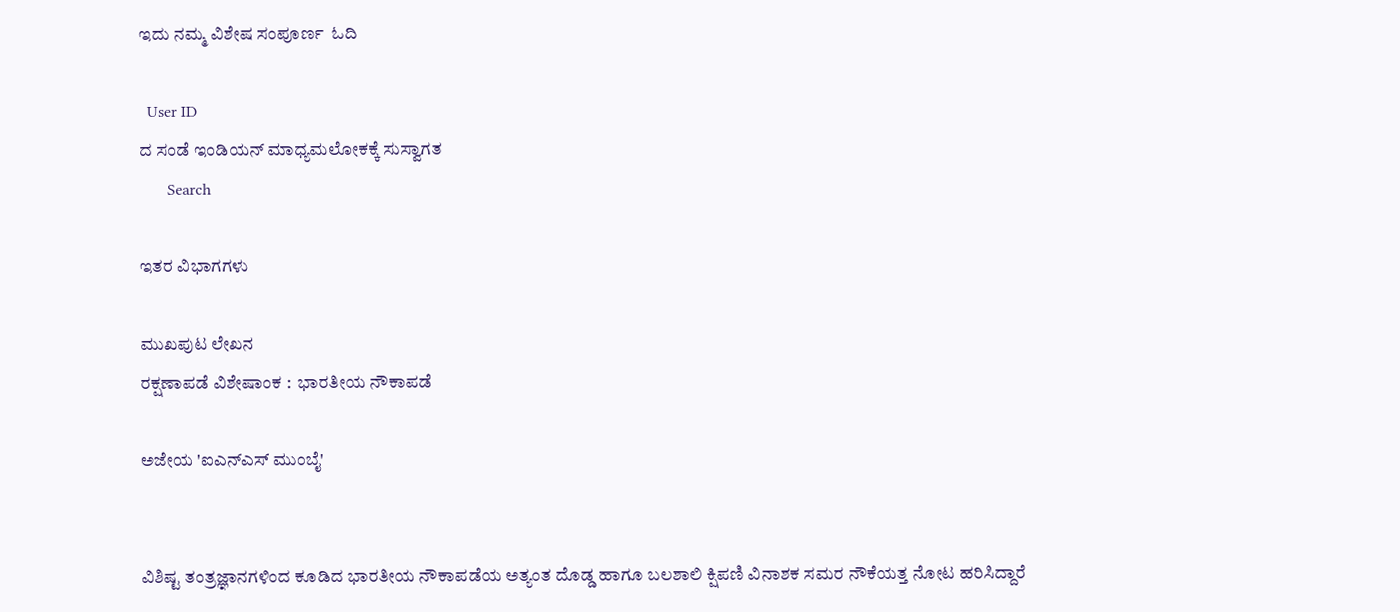ಇದು ನಮ್ಮ ವಿಶೇಷ ಸಂಪೂರ್ಣ  ಓದಿ

  User ID
ದ ಸಂಡೆ ಇಂಡಿಯನ್ ಮಾಧ್ಯಮಲೋಕಕ್ಕೆ ಸುಸ್ವಾಗತ
       Search

ಇತರ ವಿಭಾಗಗಳು

ಮುಖಪುಟ ಲೇಖನ
ರಕ್ಷಣಾಪಡೆ ವಿಶೇಷಾಂಕ :  ಭಾರತೀಯ ನೌಕಾಪಡೆ

ಅಜೇಯ 'ಐಎನ್‌ಎಸ್ ಮುಂಬೈ'


ವಿಶಿಷ್ಟ ತಂತ್ರಜ್ಞಾನಗಳಿಂದ ಕೂಡಿದ ಭಾರತೀಯ ನೌಕಾಪಡೆಯ ಅತ್ಯಂತ ದೊಡ್ಡ ಹಾಗೂ ಬಲಶಾಲಿ ಕ್ಷಿಪಣಿ ವಿನಾಶಕ ಸಮರ ನೌಕೆಯತ್ತ ನೋಟ ಹರಿಸಿದ್ದಾರೆ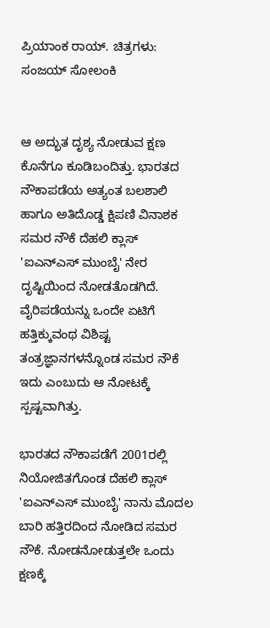ಪ್ರಿಯಾಂಕ ರಾಯ್. ಚಿತ್ರಗಳು: ಸಂಜಯ್ ಸೋಲಂಕಿ


ಆ ಅದ್ಭುತ ದೃಶ್ಯ ನೋಡುವ ಕ್ಷಣ ಕೊನೆಗೂ ಕೂಡಿಬಂದಿತ್ತು. ಭಾರತದ ನೌಕಾಪಡೆಯ ಅತ್ಯಂತ ಬಲಶಾಲಿ ಹಾಗೂ ಅತಿದೊಡ್ಡ ಕ್ಷಿಪಣಿ ವಿನಾಶಕ ಸಮರ ನೌಕೆ ದೆಹಲಿ ಕ್ಲಾಸ್ 'ಐಎನ್‌ಎಸ್ ಮುಂಬೈ' ನೇರ ದೃಷ್ಟಿಯಿಂದ ನೋಡತೊಡಗಿದೆ. ವೈರಿಪಡೆಯನ್ನು ಒಂದೇ ಏಟಿಗೆ ಹತ್ತಿಕ್ಕುವಂಥ ವಿಶಿಷ್ಟ ತಂತ್ರಜ್ಞಾನಗಳನ್ನೊಂಡ ಸಮರ ನೌಕೆ ಇದು ಎಂಬುದು ಆ ನೋಟಕ್ಕೆ ಸ್ಪಷ್ಟವಾಗಿತ್ತು.

ಭಾರತದ ನೌಕಾಪಡೆಗೆ 2001ರಲ್ಲಿ ನಿಯೋಜಿತಗೊಂಡ ದೆಹಲಿ ಕ್ಲಾಸ್ 'ಐಎನ್‌ಎಸ್ ಮುಂಬೈ' ನಾನು ಮೊದಲ ಬಾರಿ ಹತ್ತಿರದಿಂದ ನೋಡಿದ ಸಮರ ನೌಕೆ. ನೋಡನೋಡುತ್ತಲೇ ಒಂದು ಕ್ಷಣಕ್ಕೆ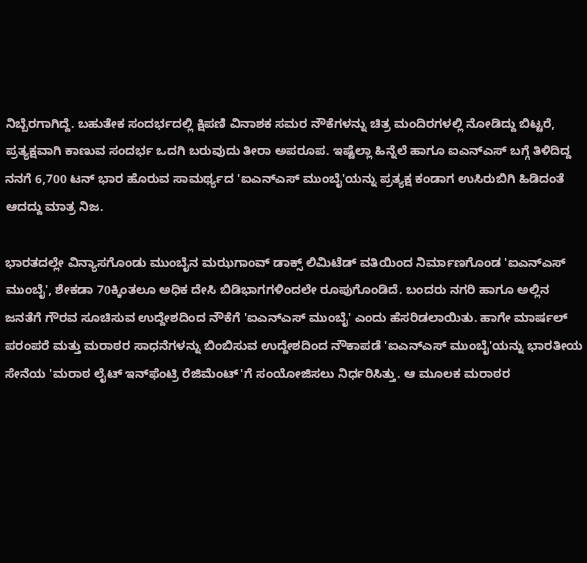ನಿಬ್ಬೆರಗಾಗಿದ್ದೆ. ಬಹುತೇಕ ಸಂದರ್ಭದಲ್ಲಿ ಕ್ಷಿಪಣಿ ವಿನಾಶಕ ಸಮರ ನೌಕೆಗಳನ್ನು ಚಿತ್ರ ಮಂದಿರಗಳಲ್ಲಿ ನೋಡಿದ್ದು ಬಿಟ್ಟರೆ, ಪ್ರತ್ಯಕ್ಷವಾಗಿ ಕಾಣುವ ಸಂದರ್ಭ ಒದಗಿ ಬರುವುದು ತೀರಾ ಅಪರೂಪ. ಇಷ್ಟೆಲ್ಲಾ ಹಿನ್ನೆಲೆ ಹಾಗೂ ಐಎನ್‌ಎಸ್ ಬಗ್ಗೆ ತಿಳಿದಿದ್ದ ನನಗೆ 6,700 ಟನ್ ಭಾರ ಹೊರುವ ಸಾಮರ್ಥ್ಯದ 'ಐಎನ್‌ಎಸ್ ಮುಂಬೈ'ಯನ್ನು ಪ್ರತ್ಯಕ್ಷ ಕಂಡಾಗ ಉಸಿರುಬಿಗಿ ಹಿಡಿದಂತೆ ಆದದ್ದು ಮಾತ್ರ ನಿಜ.

ಭಾರತದಲ್ಲೇ ವಿನ್ಯಾಸಗೊಂಡು ಮುಂಬೈನ ಮಝಗಾಂವ್ ಡಾಕ್ಸ್ ಲಿಮಿಟೆಡ್ ವತಿಯಿಂದ ನಿರ್ಮಾಣಗೊಂಡ 'ಐಎನ್‌ಎಸ್ ಮುಂಬೈ', ಶೇಕಡಾ 70ಕ್ಕಿಂತಲೂ ಅಧಿಕ ದೇಸಿ ಬಿಡಿಭಾಗಗಳಿಂದಲೇ ರೂಪುಗೊಂಡಿದೆ. ಬಂದರು ನಗರಿ ಹಾಗೂ ಅಲ್ಲಿನ ಜನತೆಗೆ ಗೌರವ ಸೂಚಿಸುವ ಉದ್ದೇಶದಿಂದ ನೌಕೆಗೆ 'ಐಎನ್‌ಎಸ್ ಮುಂಬೈ' ಎಂದು ಹೆಸರಿಡಲಾಯಿತು. ಹಾಗೇ ಮಾರ್ಷಲ್ ಪರಂಪರೆ ಮತ್ತು ಮರಾಠರ ಸಾಧನೆಗಳನ್ನು ಬಿಂಬಿಸುವ ಉದ್ದೇಶದಿಂದ ನೌಕಾಪಡೆ 'ಐಎನ್‌ಎಸ್ ಮುಂಬೈ'ಯನ್ನು ಭಾರತೀಯ ಸೇನೆಯ 'ಮರಾಠ ಲೈಟ್ ಇನ್‌ಫೆಂಟ್ರಿ ರೆಜಿಮೆಂಟ್'ಗೆ ಸಂಯೋಜಿಸಲು ನಿರ್ಧರಿಸಿತ್ತು. ಆ ಮೂಲಕ ಮರಾಠರ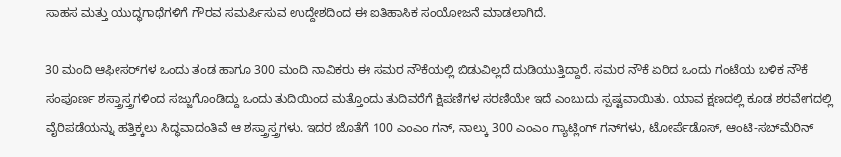ಸಾಹಸ ಮತ್ತು ಯುದ್ಧಗಾಥೆಗಳಿಗೆ ಗೌರವ ಸಮರ್ಪಿಸುವ ಉದ್ದೇಶದಿಂದ ಈ ಐತಿಹಾಸಿಕ ಸಂಯೋಜನೆ ಮಾಡಲಾಗಿದೆ.

30 ಮಂದಿ ಆಫೀಸರ್‌ಗಳ ಒಂದು ತಂಡ ಹಾಗೂ 300 ಮಂದಿ ನಾವಿಕರು ಈ ಸಮರ ನೌಕೆಯಲ್ಲಿ ಬಿಡುವಿಲ್ಲದೆ ದುಡಿಯುತ್ತಿದ್ದಾರೆ. ಸಮರ ನೌಕೆ ಏರಿದ ಒಂದು ಗಂಟೆಯ ಬಳಿಕ ನೌಕೆ ಸಂಪೂರ್ಣ ಶಸ್ತ್ರಾಸ್ತ್ರಗಳಿಂದ ಸಜ್ಜುಗೊಂಡಿದ್ದು ಒಂದು ತುದಿಯಿಂದ ಮತ್ತೊಂದು ತುದಿವರೆಗೆ ಕ್ಷಿಪಣಿಗಳ ಸರಣಿಯೇ ಇದೆ ಎಂಬುದು ಸ್ಪಷ್ಟವಾಯಿತು. ಯಾವ ಕ್ಷಣದಲ್ಲಿ ಕೂಡ ಶರವೇಗದಲ್ಲಿ ವೈರಿಪಡೆಯನ್ನು ಹತ್ತಿಕ್ಕಲು ಸಿದ್ಧವಾದಂತಿವೆ ಆ ಶಸ್ತ್ರಾಸ್ತ್ರಗಳು. ಇದರ ಜೊತೆಗೆ 100 ಎಂಎಂ ಗನ್, ನಾಲ್ಕು 300 ಎಂಎಂ ಗ್ಯಾಟ್ಲಿಂಗ್ ಗನ್‌ಗಳು, ಟೋರ್ಪೆಡೊಸ್, ಆಂಟಿ-ಸಬ್‌ಮೆರಿನ್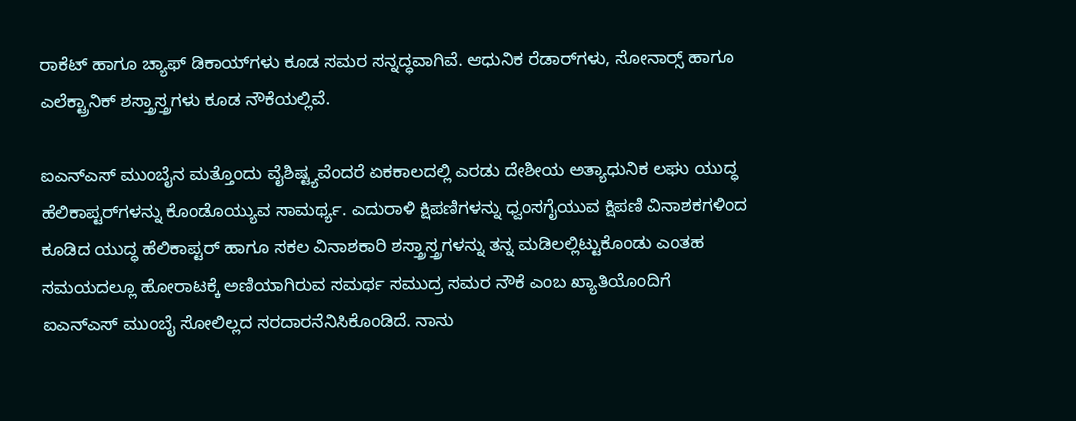ರಾಕೆಟ್ ಹಾಗೂ ಚ್ಯಾಫ್ ಡಿಕಾಯ್‌ಗಳು ಕೂಡ ಸಮರ ಸನ್ನದ್ಧವಾಗಿವೆ. ಆಧುನಿಕ ರೆಡಾರ್‌ಗಳು, ಸೋನಾರ್‍ಸ್ ಹಾಗೂ ಎಲೆಕ್ಟ್ರಾನಿಕ್ ಶಸ್ತ್ರಾಸ್ತ್ರಗಳು ಕೂಡ ನೌಕೆಯಲ್ಲಿವೆ.

ಐಎನ್‌ಎಸ್ ಮುಂಬೈನ ಮತ್ತೊಂದು ವೈಶಿಷ್ಟ್ಯವೆಂದರೆ ಏಕಕಾಲದಲ್ಲಿ ಎರಡು ದೇಶೀಯ ಅತ್ಯಾಧುನಿಕ ಲಘು ಯುದ್ಧ ಹೆಲಿಕಾಪ್ಟರ್‌ಗಳನ್ನು ಕೊಂಡೊಯ್ಯುವ ಸಾಮರ್ಥ್ಯ. ಎದುರಾಳಿ ಕ್ಷಿಪಣಿಗಳನ್ನು ಧ್ವಂಸಗೈಯುವ ಕ್ಷಿಪಣಿ ವಿನಾಶಕಗಳಿಂದ ಕೂಡಿದ ಯುದ್ಧ ಹೆಲಿಕಾಪ್ಟರ್ ಹಾಗೂ ಸಕಲ ವಿನಾಶಕಾರಿ ಶಸ್ತ್ರಾಸ್ತ್ರಗಳನ್ನು ತನ್ನ ಮಡಿಲಲ್ಲಿಟ್ಟುಕೊಂಡು ಎಂತಹ ಸಮಯದಲ್ಲೂ ಹೋರಾಟಕ್ಕೆ ಅಣಿಯಾಗಿರುವ ಸಮರ್ಥ ಸಮುದ್ರ ಸಮರ ನೌಕೆ ಎಂಬ ಖ್ಯಾತಿಯೊಂದಿಗೆ ಐಎನ್‌ಎಸ್ ಮುಂಬೈ ಸೋಲಿಲ್ಲದ ಸರದಾರನೆನಿಸಿಕೊಂಡಿದೆ. ನಾನು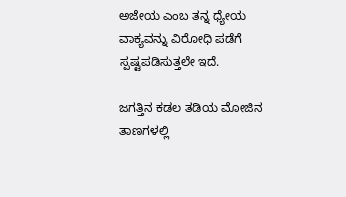ಅಜೇಯ ಎಂಬ ತನ್ನ ಧ್ಯೇಯ ವಾಕ್ಯವನ್ನು ವಿರೋಧಿ ಪಡೆಗೆ ಸ್ಪಷ್ಟಪಡಿಸುತ್ತಲೇ ಇದೆ.

ಜಗತ್ತಿನ ಕಡಲ ತಡಿಯ ಮೋಜಿನ ತಾಣಗಳಲ್ಲಿ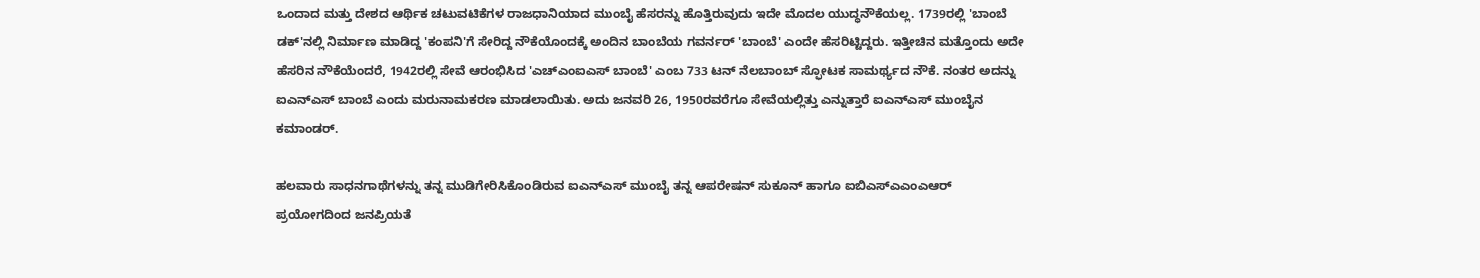ಒಂದಾದ ಮತ್ತು ದೇಶದ ಆರ್ಥಿಕ ಚಟುವಟಿಕೆಗಳ ರಾಜಧಾನಿಯಾದ ಮುಂಬೈ ಹೆಸರನ್ನು ಹೊತ್ತಿರುವುದು ಇದೇ ಮೊದಲ ಯುದ್ಧನೌಕೆಯಲ್ಲ. 1739ರಲ್ಲಿ 'ಬಾಂಬೆ ಡಕ್'ನಲ್ಲಿ ನಿರ್ಮಾಣ ಮಾಡಿದ್ದ 'ಕಂಪನಿ'ಗೆ ಸೇರಿದ್ದ ನೌಕೆಯೊಂದಕ್ಕೆ ಅಂದಿನ ಬಾಂಬೆಯ ಗವರ್ನರ್ 'ಬಾಂಬೆ' ಎಂದೇ ಹೆಸರಿಟ್ಟಿದ್ದರು. ಇತ್ತೀಚಿನ ಮತ್ತೊಂದು ಅದೇ ಹೆಸರಿನ ನೌಕೆಯೆಂದರೆ, 1942ರಲ್ಲಿ ಸೇವೆ ಆರಂಭಿಸಿದ 'ಎಚ್‌ಎಂಐಎಸ್ ಬಾಂಬೆ' ಎಂಬ 733 ಟನ್ ನೆಲಬಾಂಬ್ ಸ್ಫೋಟಕ ಸಾಮರ್ಥ್ಯದ ನೌಕೆ. ನಂತರ ಅದನ್ನು ಐಎನ್‌ಎಸ್ ಬಾಂಬೆ ಎಂದು ಮರುನಾಮಕರಣ ಮಾಡಲಾಯಿತು. ಅದು ಜನವರಿ 26, 1950ರವರೆಗೂ ಸೇವೆಯಲ್ಲಿತ್ತು ಎನ್ನುತ್ತಾರೆ ಐಎನ್‌ಎಸ್ ಮುಂಬೈನ ಕಮಾಂಡರ್.

ಹಲವಾರು ಸಾಧನಗಾಥೆಗಳನ್ನು ತನ್ನ ಮುಡಿಗೇರಿಸಿಕೊಂಡಿರುವ ಐಎನ್‌ಎಸ್ ಮುಂಬೈ ತನ್ನ ಆಪರೇಷನ್ ಸುಕೂನ್ ಹಾಗೂ ಐಬಿಎಸ್‌ಎಎಂಎಆರ್ ಪ್ರಯೋಗದಿಂದ ಜನಪ್ರಿಯತೆ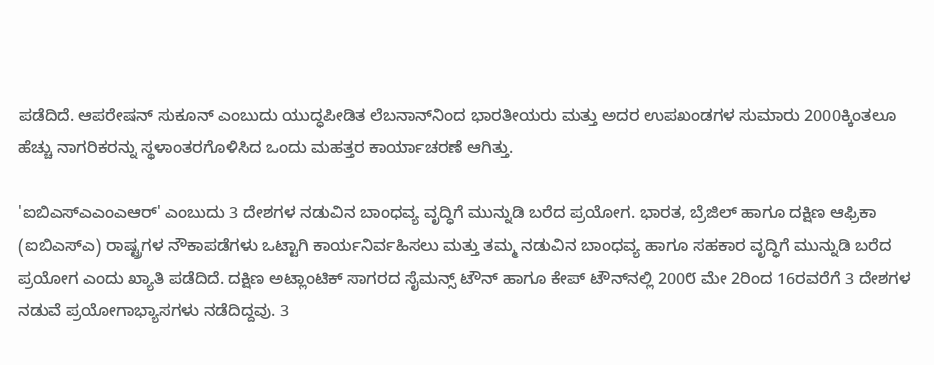ಪಡೆದಿದೆ. ಆಪರೇಷನ್ ಸುಕೂನ್ ಎಂಬುದು ಯುದ್ಧಪೀಡಿತ ಲೆಬನಾನ್‌ನಿಂದ ಭಾರತೀಯರು ಮತ್ತು ಅದರ ಉಪಖಂಡಗಳ ಸುಮಾರು 2000ಕ್ಕಿಂತಲೂ ಹೆಚ್ಚು ನಾಗರಿಕರನ್ನು ಸ್ಥಳಾಂತರಗೊಳಿಸಿದ ಒಂದು ಮಹತ್ತರ ಕಾರ್ಯಾಚರಣೆ ಆಗಿತ್ತು.

'ಐಬಿಎಸ್‌ಎಎಂಎಆರ್' ಎಂಬುದು 3 ದೇಶಗಳ ನಡುವಿನ ಬಾಂಧವ್ಯ ವೃದ್ಧಿಗೆ ಮುನ್ನುಡಿ ಬರೆದ ಪ್ರಯೋಗ. ಭಾರತ, ಬ್ರೆಜಿಲ್ ಹಾಗೂ ದಕ್ಷಿಣ ಆಫ್ರಿಕಾ (ಐಬಿಎಸ್‌ಎ) ರಾಷ್ಟ್ರಗಳ ನೌಕಾಪಡೆಗಳು ಒಟ್ಟಾಗಿ ಕಾರ್ಯನಿರ್ವಹಿಸಲು ಮತ್ತು ತಮ್ಮ ನಡುವಿನ ಬಾಂಧವ್ಯ ಹಾಗೂ ಸಹಕಾರ ವೃದ್ಧಿಗೆ ಮುನ್ನುಡಿ ಬರೆದ ಪ್ರಯೋಗ ಎಂದು ಖ್ಯಾತಿ ಪಡೆದಿದೆ. ದಕ್ಷಿಣ ಅಟ್ಲಾಂಟಿಕ್ ಸಾಗರದ ಸೈಮನ್ಸ್ ಟೌನ್ ಹಾಗೂ ಕೇಪ್ ಟೌನ್‌ನಲ್ಲಿ 200೮ ಮೇ 2ರಿಂದ 16ರವರೆಗೆ 3 ದೇಶಗಳ ನಡುವೆ ಪ್ರಯೋಗಾಭ್ಯಾಸಗಳು ನಡೆದಿದ್ದವು. 3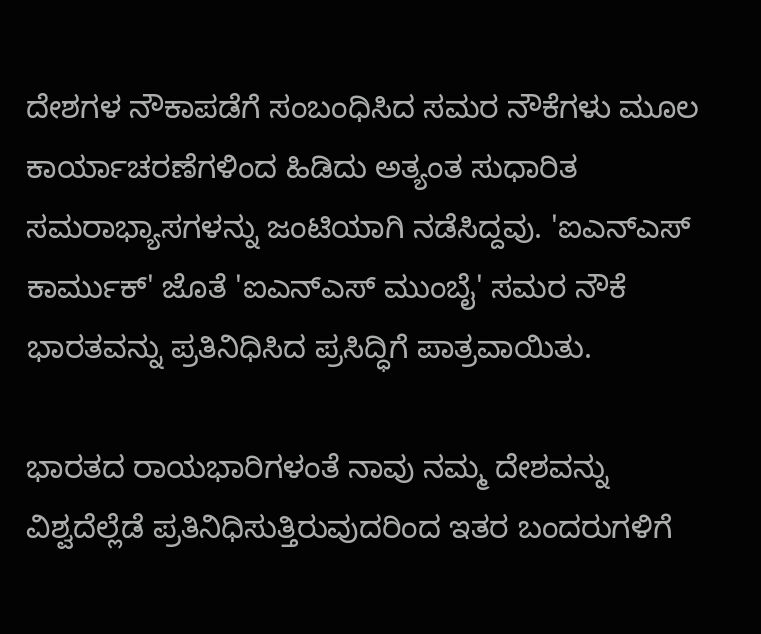ದೇಶಗಳ ನೌಕಾಪಡೆಗೆ ಸಂಬಂಧಿಸಿದ ಸಮರ ನೌಕೆಗಳು ಮೂಲ ಕಾರ್ಯಾಚರಣೆಗಳಿಂದ ಹಿಡಿದು ಅತ್ಯಂತ ಸುಧಾರಿತ ಸಮರಾಭ್ಯಾಸಗಳನ್ನು ಜಂಟಿಯಾಗಿ ನಡೆಸಿದ್ದವು. 'ಐಎನ್‌ಎಸ್ ಕಾರ್ಮುಕ್' ಜೊತೆ 'ಐಎನ್‌ಎಸ್ ಮುಂಬೈ' ಸಮರ ನೌಕೆ ಭಾರತವನ್ನು ಪ್ರತಿನಿಧಿಸಿದ ಪ್ರಸಿದ್ಧಿಗೆ ಪಾತ್ರವಾಯಿತು.

ಭಾರತದ ರಾಯಭಾರಿಗಳಂತೆ ನಾವು ನಮ್ಮ ದೇಶವನ್ನು ವಿಶ್ವದೆಲ್ಲೆಡೆ ಪ್ರತಿನಿಧಿಸುತ್ತಿರುವುದರಿಂದ ಇತರ ಬಂದರುಗಳಿಗೆ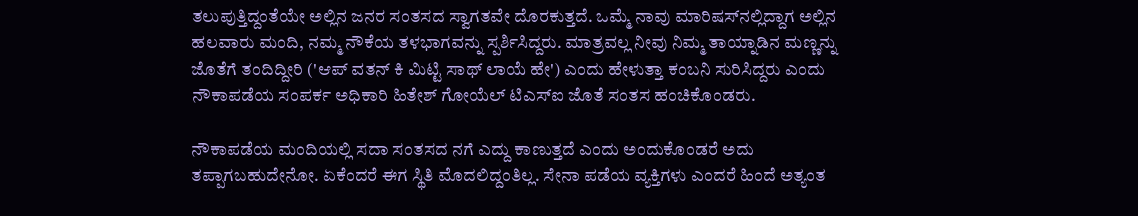ತಲುಪುತ್ತಿದ್ದಂತೆಯೇ ಅಲ್ಲಿನ ಜನರ ಸಂತಸದ ಸ್ವಾಗತವೇ ದೊರಕುತ್ತದೆ. ಒಮ್ಮೆ ನಾವು ಮಾರಿಷಸ್‌ನಲ್ಲಿದ್ದಾಗ ಅಲ್ಲಿನ ಹಲವಾರು ಮಂದಿ, ನಮ್ಮ ನೌಕೆಯ ತಳಭಾಗವನ್ನು ಸ್ಪರ್ಶಿಸಿದ್ದರು. ಮಾತ್ರವಲ್ಲ ನೀವು ನಿಮ್ಮ ತಾಯ್ನಾಡಿನ ಮಣ್ಣನ್ನು ಜೊತೆಗೆ ತಂದಿದ್ದೀರಿ ('ಆಪ್ ವತನ್ ಕಿ ಮಿಟ್ಟಿ ಸಾಥ್ ಲಾಯೆ ಹೇ') ಎಂದು ಹೇಳುತ್ತಾ ಕಂಬನಿ ಸುರಿಸಿದ್ದರು ಎಂದು ನೌಕಾಪಡೆಯ ಸಂಪರ್ಕ ಅಧಿಕಾರಿ ಹಿತೇಶ್ ಗೋಯೆಲ್ ಟಿಎಸ್‌ಐ ಜೊತೆ ಸಂತಸ ಹಂಚಿಕೊಂಡರು.

ನೌಕಾಪಡೆಯ ಮಂದಿಯಲ್ಲಿ ಸದಾ ಸಂತಸದ ನಗೆ ಎದ್ದು ಕಾಣುತ್ತದೆ ಎಂದು ಅಂದುಕೊಂಡರೆ ಅದು ತಪ್ಪಾಗಬಹುದೇನೋ. ಏಕೆಂದರೆ ಈಗ ಸ್ಥಿತಿ ಮೊದಲಿದ್ದಂತಿಲ್ಲ. ಸೇನಾ ಪಡೆಯ ವ್ಯಕ್ತಿಗಳು ಎಂದರೆ ಹಿಂದೆ ಅತ್ಯಂತ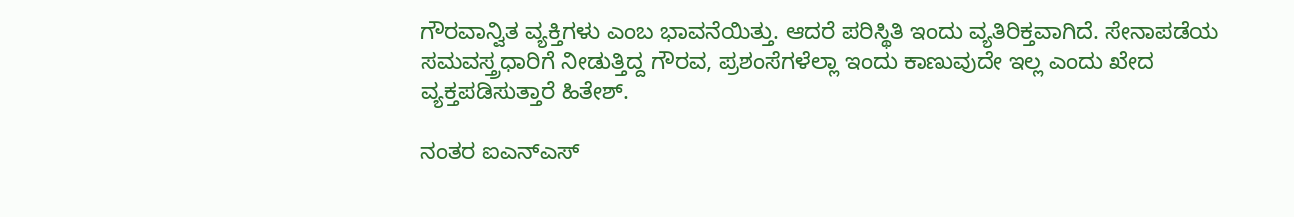ಗೌರವಾನ್ವಿತ ವ್ಯಕ್ತಿಗಳು ಎಂಬ ಭಾವನೆಯಿತ್ತು. ಆದರೆ ಪರಿಸ್ಥಿತಿ ಇಂದು ವ್ಯತಿರಿಕ್ತವಾಗಿದೆ. ಸೇನಾಪಡೆಯ ಸಮವಸ್ತ್ರಧಾರಿಗೆ ನೀಡುತ್ತಿದ್ದ ಗೌರವ, ಪ್ರಶಂಸೆಗಳೆಲ್ಲಾ ಇಂದು ಕಾಣುವುದೇ ಇಲ್ಲ ಎಂದು ಖೇದ ವ್ಯಕ್ತಪಡಿಸುತ್ತಾರೆ ಹಿತೇಶ್.

ನಂತರ ಐಎನ್‌ಎಸ್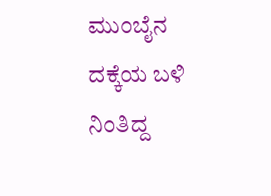ಮುಂಬೈನ ದಕ್ಕೆಯ ಬಳಿ ನಿಂತಿದ್ದ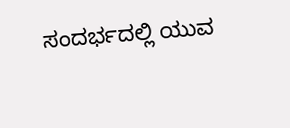ಸಂದರ್ಭದಲ್ಲಿ ಯುವ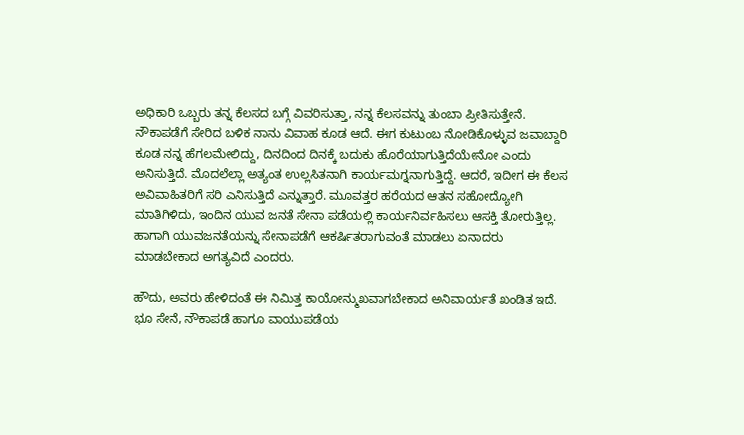ಅಧಿಕಾರಿ ಒಬ್ಬರು ತನ್ನ ಕೆಲಸದ ಬಗ್ಗೆ ವಿವರಿಸುತ್ತಾ, ನನ್ನ ಕೆಲಸವನ್ನು ತುಂಬಾ ಪ್ರೀತಿಸುತ್ತೇನೆ. ನೌಕಾಪಡೆಗೆ ಸೇರಿದ ಬಳಿಕ ನಾನು ವಿವಾಹ ಕೂಡ ಆದೆ. ಈಗ ಕುಟುಂಬ ನೋಡಿಕೊಳ್ಳುವ ಜವಾಬ್ದಾರಿ ಕೂಡ ನನ್ನ ಹೆಗಲಮೇಲಿದ್ದು, ದಿನದಿಂದ ದಿನಕ್ಕೆ ಬದುಕು ಹೊರೆಯಾಗುತ್ತಿದೆಯೇನೋ ಎಂದು ಅನಿಸುತ್ತಿದೆ. ಮೊದಲೆಲ್ಲಾ ಅತ್ಯಂತ ಉಲ್ಲಸಿತನಾಗಿ ಕಾರ್ಯಮಗ್ನನಾಗುತ್ತಿದ್ದೆ. ಆದರೆ, ಇದೀಗ ಈ ಕೆಲಸ ಅವಿವಾಹಿತರಿಗೆ ಸರಿ ಎನಿಸುತ್ತಿದೆ ಎನ್ನುತ್ತಾರೆ. ಮೂವತ್ತರ ಹರೆಯದ ಆತನ ಸಹೋದ್ಯೋಗಿ ಮಾತಿಗಿಳಿದು, ಇಂದಿನ ಯುವ ಜನತೆ ಸೇನಾ ಪಡೆಯಲ್ಲಿ ಕಾರ್ಯನಿರ್ವಹಿಸಲು ಆಸಕ್ತಿ ತೋರುತ್ತಿಲ್ಲ. ಹಾಗಾಗಿ ಯುವಜನತೆಯನ್ನು ಸೇನಾಪಡೆಗೆ ಆಕರ್ಷಿತರಾಗುವಂತೆ ಮಾಡಲು ಏನಾದರು ಮಾಡಬೇಕಾದ ಅಗತ್ಯವಿದೆ ಎಂದರು.

ಹೌದು, ಅವರು ಹೇಳಿದಂತೆ ಈ ನಿಮಿತ್ತ ಕಾಯೋನ್ಮುಖವಾಗಬೇಕಾದ ಅನಿವಾರ್ಯತೆ ಖಂಡಿತ ಇದೆ. ಭೂ ಸೇನೆ, ನೌಕಾಪಡೆ ಹಾಗೂ ವಾಯುಪಡೆಯ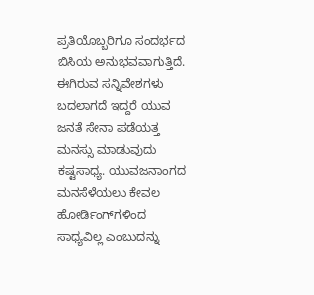ಪ್ರತಿಯೊಬ್ಬರಿಗೂ ಸಂದರ್ಭದ ಬಿಸಿಯ ಅನುಭವವಾಗುತ್ತಿದೆ. ಈಗಿರುವ ಸನ್ನಿವೇಶಗಳು ಬದಲಾಗದೆ ಇದ್ದರೆ ಯುವ ಜನತೆ ಸೇನಾ ಪಡೆಯತ್ತ ಮನಸ್ಸು ಮಾಡುವುದು ಕಷ್ಟಸಾಧ್ಯ. ಯುವಜನಾಂಗದ ಮನಸೆಳೆಯಲು ಕೇವಲ ಹೋರ್ಡಿಂಗ್‌ಗಳಿಂದ ಸಾಧ್ಯವಿಲ್ಲ ಎಂಬುದನ್ನು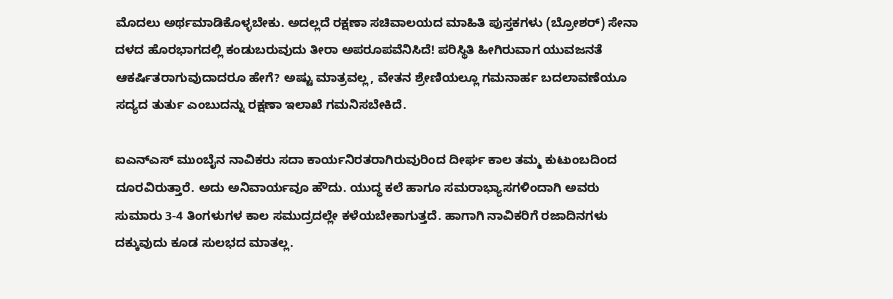ಮೊದಲು ಅರ್ಥಮಾಡಿಕೊಳ್ಳಬೇಕು. ಅದಲ್ಲದೆ ರಕ್ಷಣಾ ಸಚಿವಾಲಯದ ಮಾಹಿತಿ ಪುಸ್ತಕಗಳು (ಬ್ರೋಶರ್) ಸೇನಾ ದಳದ ಹೊರಭಾಗದಲ್ಲಿ ಕಂಡುಬರುವುದು ತೀರಾ ಅಪರೂಪವೆನಿಸಿದೆ! ಪರಿಸ್ಥಿತಿ ಹೀಗಿರುವಾಗ ಯುವಜನತೆ ಆಕರ್ಷಿತರಾಗುವುದಾದರೂ ಹೇಗೆ? ಅಷ್ಟು ಮಾತ್ರವಲ್ಲ, ವೇತನ ಶ್ರೇಣಿಯಲ್ಲೂ ಗಮನಾರ್ಹ ಬದಲಾವಣೆಯೂ ಸದ್ಯದ ತುರ್ತು ಎಂಬುದನ್ನು ರಕ್ಷಣಾ ಇಲಾಖೆ ಗಮನಿಸಬೇಕಿದೆ.

ಐಎನ್‌ಎಸ್ ಮುಂಬೈನ ನಾವಿಕರು ಸದಾ ಕಾರ್ಯನಿರತರಾಗಿರುವುರಿಂದ ದೀರ್ಘ ಕಾಲ ತಮ್ಮ ಕುಟುಂಬದಿಂದ ದೂರವಿರುತ್ತಾರೆ. ಅದು ಅನಿವಾರ್ಯವೂ ಹೌದು. ಯುದ್ಧ ಕಲೆ ಹಾಗೂ ಸಮರಾಭ್ಯಾಸಗಳಿಂದಾಗಿ ಅವರು ಸುಮಾರು 3-4 ತಿಂಗಳುಗಳ ಕಾಲ ಸಮುದ್ರದಲ್ಲೇ ಕಳೆಯಬೇಕಾಗುತ್ತದೆ. ಹಾಗಾಗಿ ನಾವಿಕರಿಗೆ ರಜಾದಿನಗಳು ದಕ್ಕುವುದು ಕೂಡ ಸುಲಭದ ಮಾತಲ್ಲ.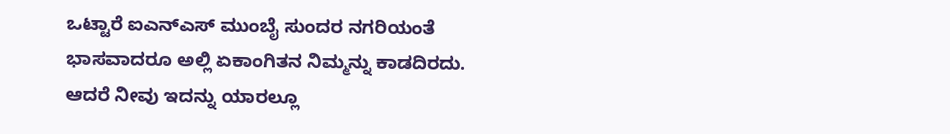ಒಟ್ಟಾರೆ ಐಎನ್‌ಎಸ್ ಮುಂಬೈ ಸುಂದರ ನಗರಿಯಂತೆ ಭಾಸವಾದರೂ ಅಲ್ಲಿ ಏಕಾಂಗಿತನ ನಿಮ್ಮನ್ನು ಕಾಡದಿರದು. ಆದರೆ ನೀವು ಇದನ್ನು ಯಾರಲ್ಲೂ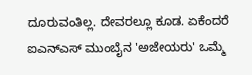ದೂರುವಂತಿಲ್ಲ. ದೇವರಲ್ಲೂ ಕೂಡ. ಏಕೆಂದರೆ ಐಎನ್‌ಎಸ್ ಮುಂಬೈನ 'ಅಜೇಯರು' ಒಮ್ಮೆ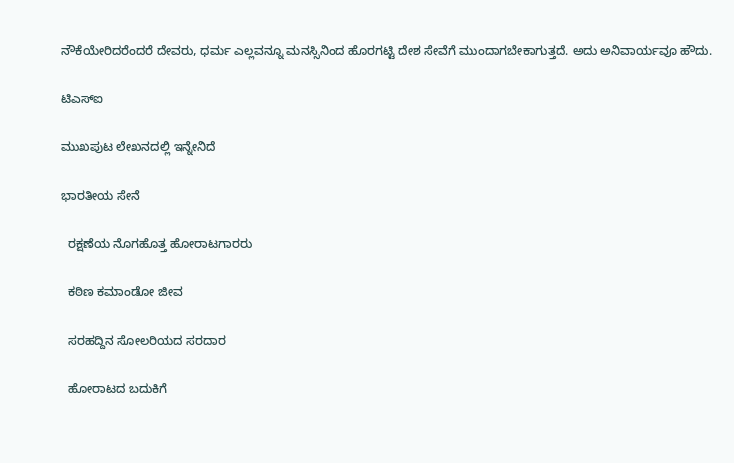ನೌಕೆಯೇರಿದರೆಂದರೆ ದೇವರು, ಧರ್ಮ ಎಲ್ಲವನ್ನೂ ಮನಸ್ಸಿನಿಂದ ಹೊರಗಟ್ಟಿ ದೇಶ ಸೇವೆಗೆ ಮುಂದಾಗಬೇಕಾಗುತ್ತದೆ. ಅದು ಅನಿವಾರ್ಯವೂ ಹೌದು.

ಟಿಎಸ್‌ಐ

ಮುಖಪುಟ ಲೇಖನದಲ್ಲಿ ಇನ್ನೇನಿದೆ

ಭಾರತೀಯ ಸೇನೆ

  ರಕ್ಷಣೆಯ ನೊಗಹೊತ್ತ ಹೋರಾಟಗಾರರು

  ಕಠಿಣ ಕಮಾಂಡೋ ಜೀವ

  ಸರಹದ್ದಿನ ಸೋಲರಿಯದ ಸರದಾರ

  ಹೋರಾಟದ ಬದುಕಿಗೆ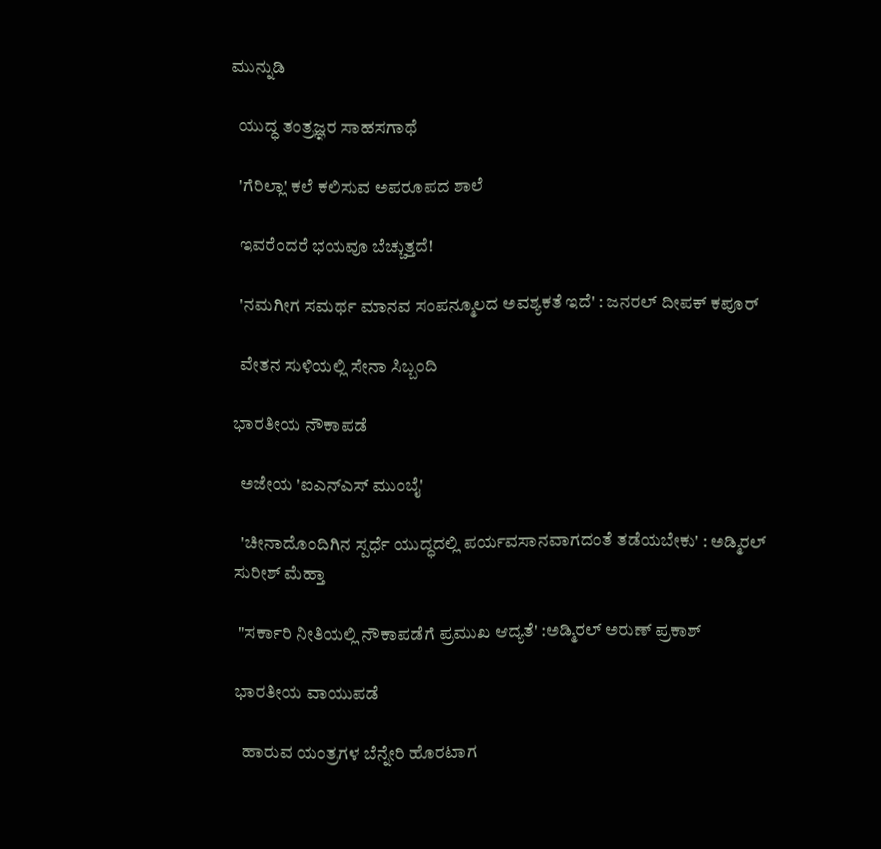ಮುನ್ನುಡಿ

  ಯುದ್ಧ ತಂತ್ರಜ್ಞರ ಸಾಹಸಗಾಥೆ

  'ಗೆರಿಲ್ಲಾ' ಕಲೆ ಕಲಿಸುವ ಅಪರೂಪದ ಶಾಲೆ

  ಇವರೆಂದರೆ ಭಯವೂ ಬೆಚ್ಚುತ್ತದೆ!

  'ನಮಗೀಗ ಸಮರ್ಥ ಮಾನವ ಸಂಪನ್ಮೂಲದ ಅವಶ್ಯಕತೆ ಇದೆ' : ಜನರಲ್ ದೀಪಕ್ ಕಪೂರ್

  ವೇತನ ಸುಳಿಯಲ್ಲಿ ಸೇನಾ ಸಿಬ್ಬಂದಿ

ಭಾರತೀಯ ನೌಕಾಪಡೆ

  ಅಜೇಯ 'ಐಎನ್‌ಎಸ್ ಮುಂಬೈ'

  'ಚೀನಾದೊಂದಿಗಿನ ಸ್ಪರ್ಧೆ ಯುದ್ಧದಲ್ಲಿ ಪರ್ಯವಸಾನವಾಗದಂತೆ ತಡೆಯಬೇಕು' : ಅಡ್ಮಿರಲ್ ಸುರೀಶ್ ಮೆಹ್ತಾ

 "ಸರ್ಕಾರಿ ನೀತಿಯಲ್ಲಿ ನೌಕಾಪಡೆಗೆ ಪ್ರಮುಖ ಆದ್ಯತೆ' :ಅಡ್ಮಿರಲ್ ಅರುಣ್ ಪ್ರಕಾಶ್

ಭಾರತೀಯ ವಾಯುಪಡೆ

  ಹಾರುವ ಯಂತ್ರಗಳ ಬೆನ್ನೇರಿ ಹೊರಟಾಗ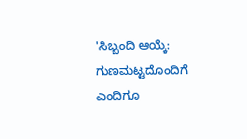'ಸಿಬ್ಬಂದಿ ಆಯ್ಕೆ: ಗುಣಮಟ್ಟದೊಂದಿಗೆ ಎಂದಿಗೂ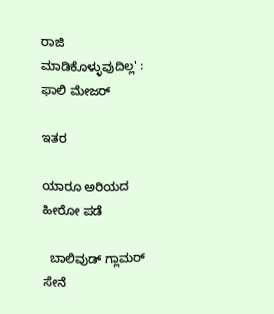ರಾಜಿ ಮಾಡಿಕೊಳ್ಳುವುದಿಲ್ಲ' : ಫಾಲಿ ಮೇಜರ್

ಇತರ

ಯಾರೂ ಅರಿಯದ ಹೀರೋ ಪಡೆ

  ಬಾಲಿವುಡ್ ಗ್ಲಾಮರ್ ಸೇನೆ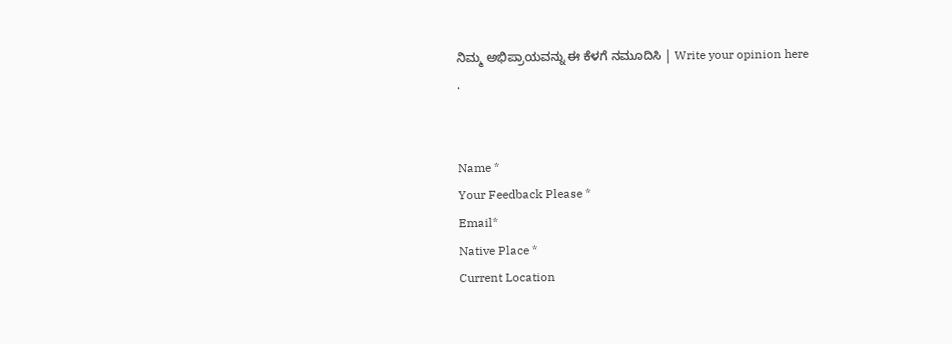ನಿಮ್ಮ ಅಭಿಪ್ರಾಯವನ್ನು ಈ ಕೆಳಗೆ ನಮೂದಿಸಿ | Write your opinion here
.


Name *
Your Feedback Please *
Email*
Native Place *
Current Location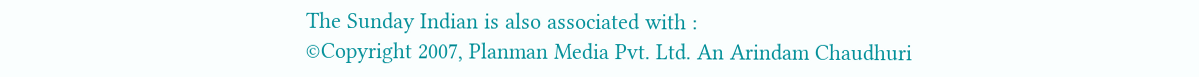The Sunday Indian is also associated with :
©Copyright 2007, Planman Media Pvt. Ltd. An Arindam Chaudhuri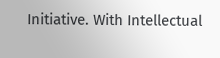Initiative. With Intellectual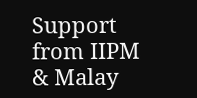Support from IIPM & Malay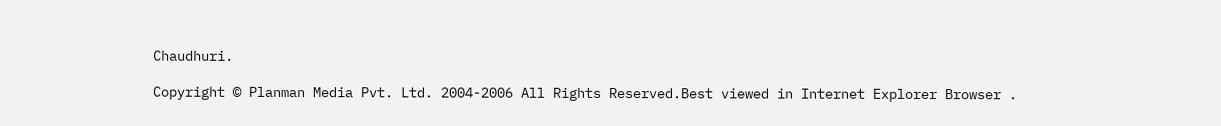Chaudhuri.

Copyright © Planman Media Pvt. Ltd. 2004-2006 All Rights Reserved.Best viewed in Internet Explorer Browser .